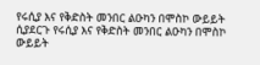የሩሲያ እና የቅድስት መንበር ልዑካን በሞስኮ ውይይት ሲያደርጉ የሩሲያ እና የቅድስት መንበር ልዑካን በሞስኮ ውይይት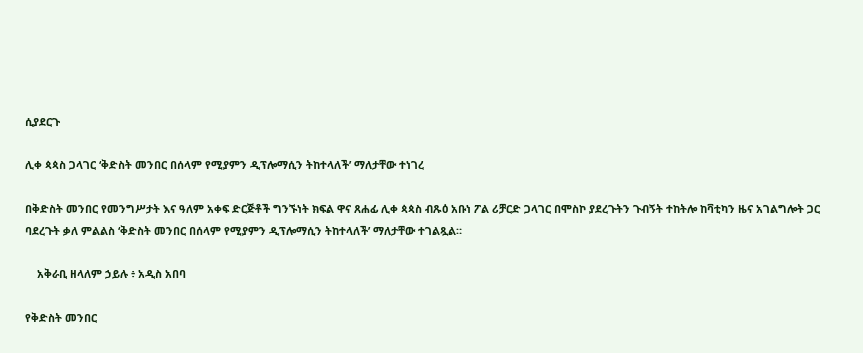ሲያደርጉ

ሊቀ ጳጳስ ጋላገር ‘ቅድስት መንበር በሰላም የሚያምን ዲፕሎማሲን ትከተላለች’ ማለታቸው ተነገረ

በቅድስት መንበር የመንግሥታት እና ዓለም አቀፍ ድርጅቶች ግንኙነት ክፍል ዋና ጸሐፊ ሊቀ ጳጳስ ብጹዕ አቡነ ፖል ሪቻርድ ጋላገር በሞስኮ ያደረጉትን ጉብኝት ተከትሎ ከቫቲካን ዜና አገልግሎት ጋር ባደረጉት ቃለ ምልልስ ‘ቅድስት መንበር በሰላም የሚያምን ዲፕሎማሲን ትከተላለች’ ማለታቸው ተገልጿል።

    አቅራቢ ዘላለም ኃይሉ ፥ አዲስ አበባ

የቅድስት መንበር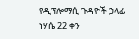የዲፕሎማሲ ጉዳዮች ኃላፊ ነሃሴ 22 ቀን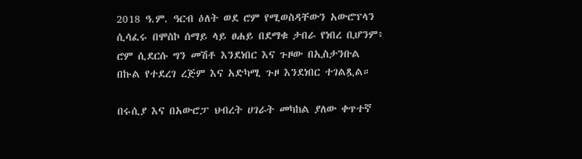2018 ዓ.ም. ዓርብ ዕለት ወደ ሮም የሚወስዳቸውን አውሮፕላን ሲሳፈሩ በሞስኮ ሰማይ ላይ ፀሐይ በደማቁ ታበራ የነበረ ቢሆንም፥ ሮም ሲደርሱ ግን መሽቶ እንደነበር እና ጉዞው በኢስታንቡል በኩል የተደረገ ረጅም እና አድካሚ ጉዞ እንደነበር ተገልጿል።

በሩሲያ እና በአውሮፓ ህብረት ሀገራት መካከል ያለው ቀጥተኛ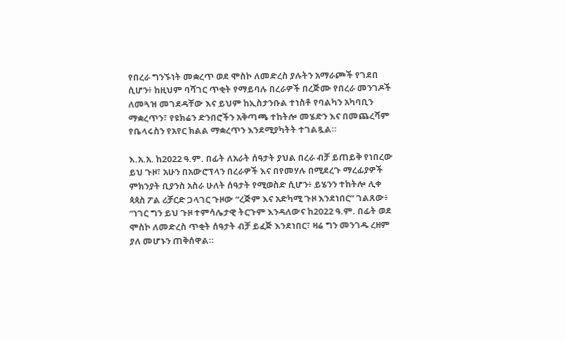የበረራ ግንኙነት መቋረጥ ወደ ሞስኮ ለመድረስ ያሉትን አማራጮች የገደበ ሲሆን፥ ከዚህም ባሻገር ጥቂት የማይባሉ በረራዎች በረጅሙ የበረራ መንገዶች ለመጓዝ መገደዳቸው እና ይህም ከኢስታንቡል ተነስቶ የባልካን አካባቢን ማቋረጥን፣ የዩክሬን ድንበሮችን አቅጣጫ ተከትሎ መሄድን እና በመጨረሻም የቤላሩስን የአየር ክልል ማቋረጥን እንደሚያካትት ተገልጿል።

እ.አ.አ. ከ2022 ዓ.ም. በፊት ለአራት ሰዓታት ያህል በረራ ብቻ ይጠይቅ የነበረው ይህ ጉዞ፣ አሁን በአውሮፕላን በረራዎች እና በየመሃሉ በሚደረጉ ማረፊያዎች ምክንያት ቢያንስ አስራ ሁለት ሰዓታት የሚወስድ ሲሆን፥ ይሄንን ተከትሎ ሊቀ ጳጳስ ፖል ሪቻርድ ጋላገር ጉዞው “ረጅም እና አድካሚ ጉዞ እንደነበር” ገልጸው፥ “ነገር ግን ይህ ጉዞ ተምሳሌታዊ ትርጉም እንዳለውና ከ2022 ዓ.ም. በፊት ወደ ሞስኮ ለመድረስ ጥቂት ሰዓታት ብቻ ይፈጅ እንደነበር፣ ዛሬ ግን መንገዱ ረዘም ያለ መሆኑን ጠቅሰዋል።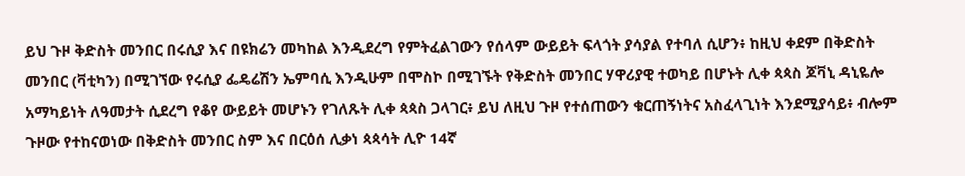ይህ ጉዞ ቅድስት መንበር በሩሲያ እና በዩክሬን መካከል እንዲደረግ የምትፈልገውን የሰላም ውይይት ፍላጎት ያሳያል የተባለ ሲሆን፥ ከዚህ ቀደም በቅድስት መንበር (ቫቲካን) በሚገኘው የሩሲያ ፌዴሬሽን ኤምባሲ እንዲሁም በሞስኮ በሚገኙት የቅድስት መንበር ሃዋሪያዊ ተወካይ በሆኑት ሊቀ ጳጳስ ጆቫኒ ዳኒዬሎ አማካይነት ለዓመታት ሲደረግ የቆየ ውይይት መሆኑን የገለጹት ሊቀ ጳጳስ ጋላገር፥ ይህ ለዚህ ጉዞ የተሰጠውን ቁርጠኝነትና አስፈላጊነት እንደሚያሳይ፥ ብሎም ጉዞው የተከናወነው በቅድስት መንበር ስም እና በርዕሰ ሊቃነ ጳጳሳት ሊዮ 14ኛ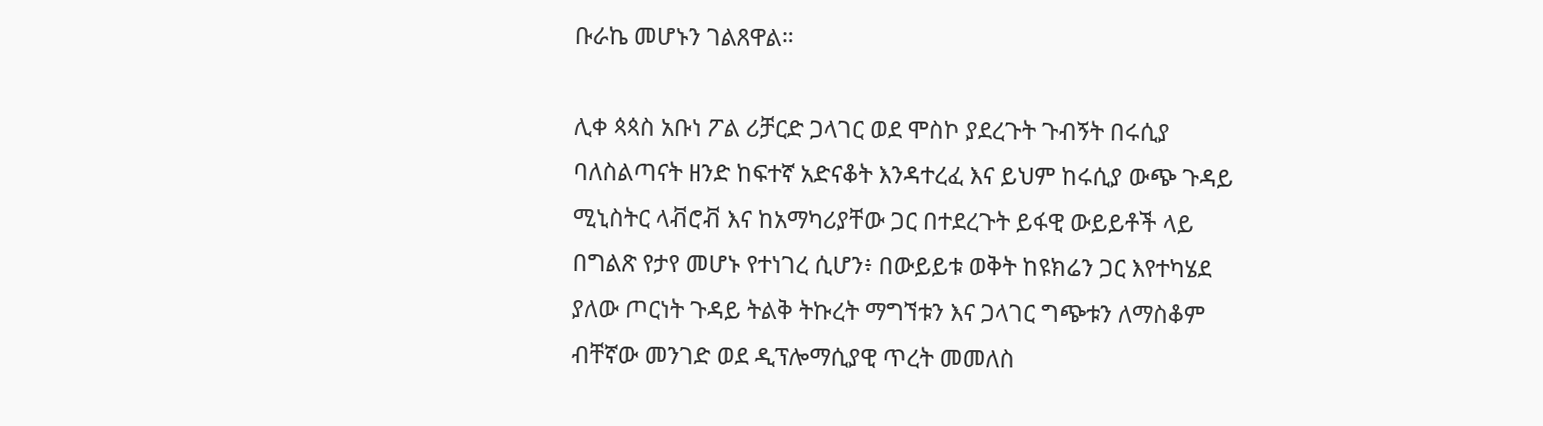ቡራኬ መሆኑን ገልጸዋል።

ሊቀ ጳጳስ አቡነ ፖል ሪቻርድ ጋላገር ወደ ሞስኮ ያደረጉት ጉብኝት በሩሲያ ባለስልጣናት ዘንድ ከፍተኛ አድናቆት እንዳተረፈ እና ይህም ከሩሲያ ውጭ ጉዳይ ሚኒስትር ላቭሮቭ እና ከአማካሪያቸው ጋር በተደረጉት ይፋዊ ውይይቶች ላይ በግልጽ የታየ መሆኑ የተነገረ ሲሆን፥ በውይይቱ ወቅት ከዩክሬን ጋር እየተካሄደ ያለው ጦርነት ጉዳይ ትልቅ ትኩረት ማግኘቱን እና ጋላገር ግጭቱን ለማስቆም ብቸኛው መንገድ ወደ ዲፕሎማሲያዊ ጥረት መመለስ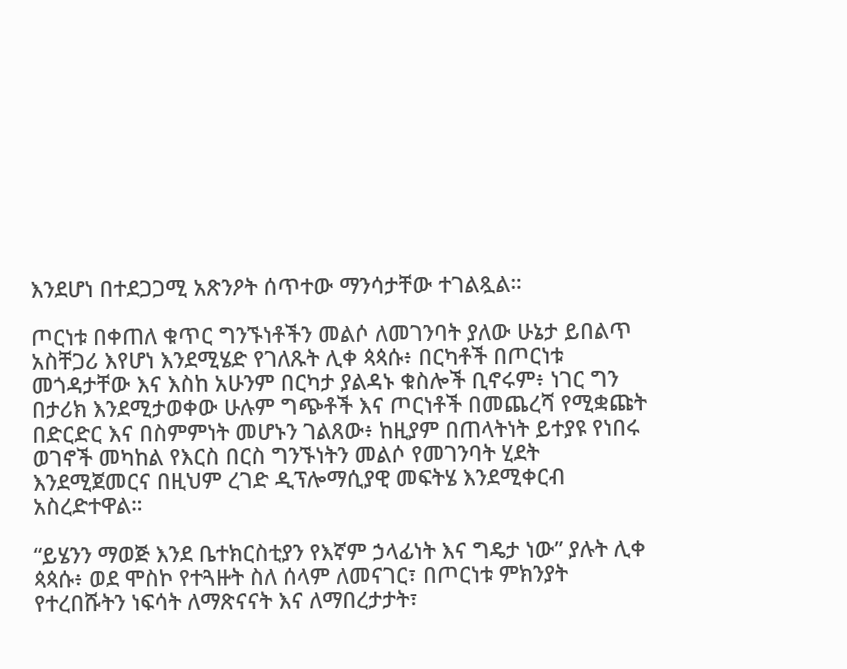እንደሆነ በተደጋጋሚ አጽንዖት ሰጥተው ማንሳታቸው ተገልጿል።

ጦርነቱ በቀጠለ ቁጥር ግንኙነቶችን መልሶ ለመገንባት ያለው ሁኔታ ይበልጥ አስቸጋሪ እየሆነ እንደሚሄድ የገለጹት ሊቀ ጳጳሱ፥ በርካቶች በጦርነቱ መጎዳታቸው እና እስከ አሁንም በርካታ ያልዳኑ ቁስሎች ቢኖሩም፥ ነገር ግን በታሪክ እንደሚታወቀው ሁሉም ግጭቶች እና ጦርነቶች በመጨረሻ የሚቋጩት በድርድር እና በስምምነት መሆኑን ገልጸው፥ ከዚያም በጠላትነት ይተያዩ የነበሩ ወገኖች መካከል የእርስ በርስ ግንኙነትን መልሶ የመገንባት ሂደት እንደሚጀመርና በዚህም ረገድ ዲፕሎማሲያዊ መፍትሄ እንደሚቀርብ አስረድተዋል።

“ይሄንን ማወጅ እንደ ቤተክርስቲያን የእኛም ኃላፊነት እና ግዴታ ነው” ያሉት ሊቀ ጳጳሱ፥ ወደ ሞስኮ የተጓዙት ስለ ሰላም ለመናገር፣ በጦርነቱ ምክንያት የተረበሹትን ነፍሳት ለማጽናናት እና ለማበረታታት፣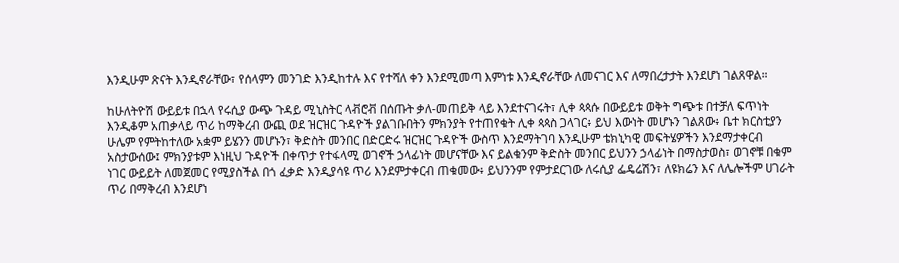እንዲሁም ጽናት እንዲኖራቸው፣ የሰላምን መንገድ እንዲከተሉ እና የተሻለ ቀን እንደሚመጣ እምነቱ እንዲኖራቸው ለመናገር እና ለማበረታታት እንደሆነ ገልጸዋል።

ከሁለትዮሽ ውይይቱ በኋላ የሩሲያ ውጭ ጉዳይ ሚኒስትር ላቭሮቭ በሰጡት ቃለ-መጠይቅ ላይ እንደተናገሩት፣ ሊቀ ጳጳሱ በውይይቱ ወቅት ግጭቱ በተቻለ ፍጥነት እንዲቆም አጠቃላይ ጥሪ ከማቅረብ ውጪ ወደ ዝርዝር ጉዳዮች ያልገቡበትን ምክንያት የተጠየቁት ሊቀ ጳጳስ ጋላገር፥ ይህ እውነት መሆኑን ገልጸው፥ ቤተ ክርስቲያን ሁሌም የምትከተለው አቋም ይሄንን መሆኑን፣ ቅድስት መንበር በድርድሩ ዝርዝር ጉዳዮች ውስጥ እንደማትገባ እንዲሁም ቴክኒካዊ መፍትሄዎችን እንደማታቀርብ አስታውሰው፤ ምክንያቱም እነዚህ ጉዳዮች በቀጥታ የተፋላሚ ወገኖች ኃላፊነት መሆናቸው እና ይልቁንም ቅድስት መንበር ይህንን ኃላፊነት በማስታወስ፣ ወገኖቹ በቁም ነገር ውይይት ለመጀመር የሚያስችል በጎ ፈቃድ እንዲያሳዩ ጥሪ እንደምታቀርብ ጠቁመው፥ ይህንንም የምታደርገው ለሩሲያ ፌዴሬሽን፣ ለዩክሬን እና ለሌሎችም ሀገራት ጥሪ በማቅረብ እንደሆነ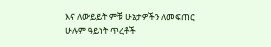እና ለውይይት ምቹ ሁኔታዎችን ለመፍጠር ሁሉም ዓይነት ጥረቶች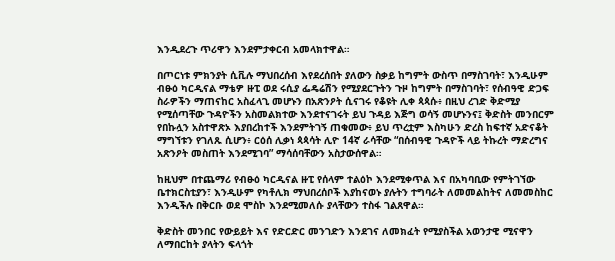እንዲደረጉ ጥሪዋን እንደምታቀርብ አመላክተዋል።

በጦርነቱ ምክንያት ሲቪሉ ማህበረሰብ እየደረሰበት ያለውን ስቃይ ከግምት ውስጥ በማስገባት፣ እንዲሁም ብፁዕ ካርዲናል ማቴዎ ዙፒ ወደ ሩሲያ ፌዴሬሽን የሚያደርጉትን ጉዞ ከግምት በማስገባት፣ የሰብዓዊ ድጋፍ ስራዎችን ማጠናከር አስፈላጊ መሆኑን በአጽንዖት ሲናገሩ የቆዩት ሊቀ ጳጳሱ፥ በዚህ ረገድ ቅድሚያ የሚሰጣቸው ጉዳዮችን አስመልክተው እንደተናገሩት ይህ ጉዳይ እጅግ ወሳኝ መሆኑንና፤ ቅድስት መንበርም የበኩሏን አስተዋጽኦ እያበረከተች እንደምትገኝ ጠቁመው፥ ይህ ጥረቷም እስካሁን ድረስ ከፍተኛ አድናቆት ማግኘቱን የገለጹ ሲሆን፥ ርዕሰ ሊቃነ ጳጳሳት ሊዮ 14ኛ ራሳቸው “በሰብዓዊ ጉዳዮች ላይ ትኩረት ማድረግና አጽንዖት መስጠት እንደሚገባ” ማሳሰባቸውን አስታውሰዋል።

ከዚህም በተጨማሪ የብፁዕ ካርዲናል ዙፒ የሰላም ተልዕኮ እንደሚቀጥል እና በአካባቢው የምትገኘው ቤተክርስቲያን፣ እንዲሁም የካቶሊክ ማህበረሰቦች እያከናወኑ ያሉትን ተግባራት ለመመልከትና ለመመስከር እንዲችሉ በቅርቡ ወደ ሞስኮ እንደሚመለሱ ያላቸውን ተስፋ ገልጸዋል።

ቅድስት መንበር የውይይት እና የድርድር መንገድን እንደገና ለመክፈት የሚያስችል አወንታዊ ሚናዋን ለማበርከት ያላትን ፍላጎት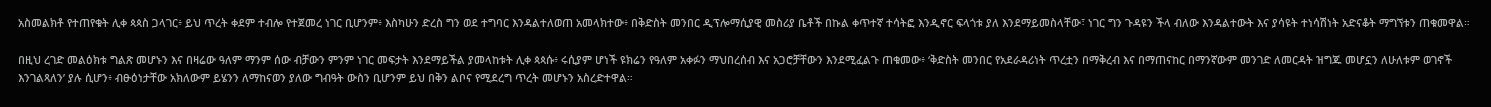አስመልክቶ የተጠየቁት ሊቀ ጳጳስ ጋላገር፥ ይህ ጥረት ቀደም ተብሎ የተጀመረ ነገር ቢሆንም፥ እስካሁን ድረስ ግን ወደ ተግባር እንዳልተለወጠ አመላክተው፥ በቅድስት መንበር ዲፕሎማሲያዊ መስሪያ ቤቶች በኩል ቀጥተኛ ተሳትፎ እንዲኖር ፍላጎቱ ያለ እንደማይመስላቸው፣ ነገር ግን ጉዳዩን ችላ ብለው እንዳልተውት እና ያሳዩት ተነሳሽነት አድናቆት ማግኘቱን ጠቁመዋል።

በዚህ ረገድ መልዕክቱ ግልጽ መሆኑን እና በዛሬው ዓለም ማንም ሰው ብቻውን ምንም ነገር መፍታት እንደማይችል ያመላከቱት ሊቀ ጳጳሱ፥ ሩሲያም ሆነች ዩክሬን የዓለም አቀፉን ማህበረሰብ እና አጋሮቻቸውን እንደሚፈልጉ ጠቁመው፥ ‘ቅድስት መንበር የአደራዳሪነት ጥረቷን በማቅረብ እና በማጠናከር በማንኛውም መንገድ ለመርዳት ዝግጁ መሆኗን ለሁለቱም ወገኖች እንገልጻለን’ ያሉ ሲሆን፥ ብፁዕነታቸው አክለውም ይሄንን ለማከናወን ያለው ግብዓት ውስን ቢሆንም ይህ በቅን ልቦና የሚደረግ ጥረት መሆኑን አስረድተዋል።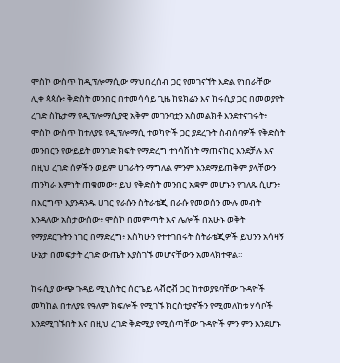ሞስኮ ውስጥ ከዲፕሎማሲው ማህበረሰብ ጋር የመገናኘት እድል የነበራቸው ሊቀ ጳጳሱ፥ ቅድስት መንበር በተመሳሳይ ጊዜ ከዩክሬን እና ከሩሲያ ጋር በመወያየት ረገድ ስኬታማ የዲፕሎማሲያዊ አቅም መገንባቷን አስመልክቶ እንደተናገሩት፥ ሞስኮ ውስጥ ከተለያዩ የዲፕሎማሲ ተወካዮች ጋር ያደረጉት ስብሰባዎች የቅድስት መንበርን የውይይት መንገድ ክፍት የማድረግ ተነሳሽነት ማጠናከር እንደቻሉ እና በዚህ ረገድ ሰዎችን ወይም ሀገራትን ማግለል ምንም እንደማይጠቅም ያላቸውን ጠንካራ እምነት ጠቁመው፣ ይህ የቅድስት መንበር አቋም መሆኑን የገለጹ ሲሆን፥ በእርግጥ እያንዳንዱ ሀገር የራሱን ስትራቴጂ በራሱ የመወሰን ሙሉ መብት እንዳለው አስታውሰው፥ ሞስኮ በመምጣት እና ሌሎች በአሁኑ ወቅት የማያደርጉትን ነገር በማድረግ፥ እስካሁን የተተገበሩት ስትራቴጂዎች ይህንን አሳዛኝ ሁኔታ በመፍታት ረገድ ውጤት እያስገኙ መሆናቸውን አመላክተዋል።

ከሩሲያ ውጭ ጉዳይ ሚኒስትር ሰርጌይ ላቭሮቭ ጋር ከተወያዩባቸው ጉዳዮች መካከል በተለያዩ የዓለም ክፍሎች የሚገኙ ክርስቲያኖችን የሚመለከቱ ሃሳቦች እንደሚገኙበት እና በዚህ ረገድ ቅድሚያ የሚሰጣቸው ጉዳዮች ምን ምን እንደሆኑ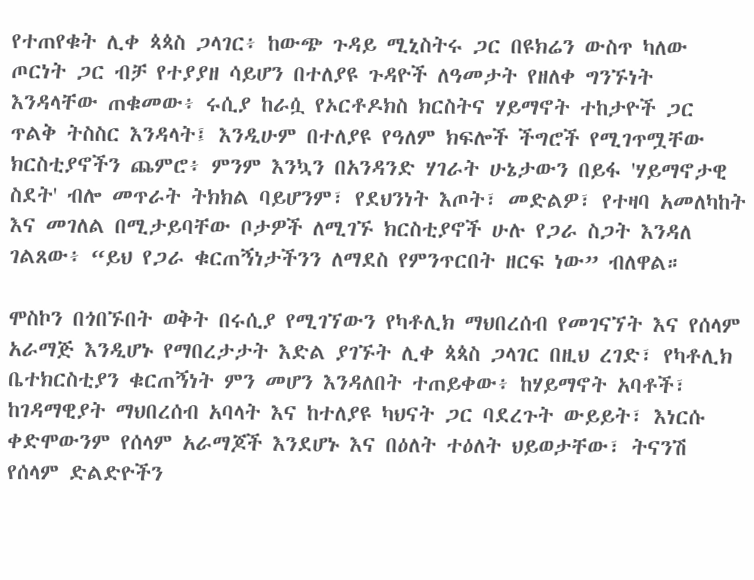የተጠየቁት ሊቀ ጳጳስ ጋላገር፥ ከውጭ ጉዳይ ሚኒስትሩ ጋር በዩክሬን ውስጥ ካለው ጦርነት ጋር ብቻ የተያያዘ ሳይሆን በተለያዩ ጉዳዮች ለዓመታት የዘለቀ ግንኙነት እንዳላቸው ጠቁመው፥ ሩሲያ ከራሷ የኦርቶዶክስ ክርስትና ሃይማኖት ተከታዮች ጋር ጥልቅ ትስስር እንዳላት፤ እንዲሁም በተለያዩ የዓለም ክፍሎች ችግሮች የሚገጥሟቸው ክርስቲያኖችን ጨምሮ፥ ምንም እንኳን በአንዳንድ ሃገራት ሁኔታውን በይፋ 'ሃይማኖታዊ ስደት' ብሎ መጥራት ትክክል ባይሆንም፣ የደህንነት እጦት፣ መድልዎ፣ የተዛባ አመለካከት እና መገለል በሚታይባቸው ቦታዎች ለሚገኙ ክርስቲያኖች ሁሉ የጋራ ስጋት እንዳለ ገልጸው፥ “ይህ የጋራ ቁርጠኝነታችንን ለማደስ የምንጥርበት ዘርፍ ነው” ብለዋል።

ሞስኮን በጎበኙበት ወቅት በሩሲያ የሚገኘውን የካቶሊክ ማህበረሰብ የመገናኘት እና የሰላም አራማጅ እንዲሆኑ የማበረታታት እድል ያገኙት ሊቀ ጳጳስ ጋላገር በዚህ ረገድ፣ የካቶሊክ ቤተክርስቲያን ቁርጠኝነት ምን መሆን እንዳለበት ተጠይቀው፥ ከሃይማኖት አባቶች፣ ከገዳማዊያት ማህበረሰብ አባላት እና ከተለያዩ ካህናት ጋር ባደረጉት ውይይት፣ እነርሱ ቀድሞውንም የሰላም አራማጆች እንደሆኑ እና በዕለት ተዕለት ህይወታቸው፣ ትናንሽ የሰላም ድልድዮችን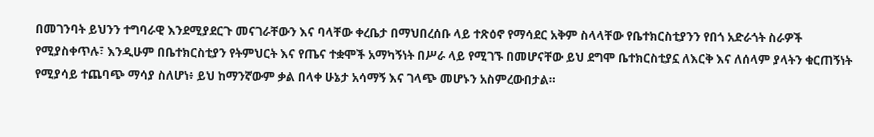በመገንባት ይህንን ተግባራዊ እንደሚያደርጉ መናገራቸውን እና ባላቸው ቀረቤታ በማህበረሰቡ ላይ ተጽዕኖ የማሳደር አቅም ስላላቸው የቤተክርስቲያንን የበጎ አድራጎት ስራዎች የሚያስቀጥሉ፣ እንዲሁም በቤተክርስቲያን የትምህርት እና የጤና ተቋሞች አማካኝነት በሥራ ላይ የሚገኙ በመሆናቸው ይህ ደግሞ ቤተክርስቲያኗ ለእርቅ እና ለሰላም ያላትን ቁርጠኝነት የሚያሳይ ተጨባጭ ማሳያ ስለሆነ፥ ይህ ከማንኛውም ቃል በላቀ ሁኔታ አሳማኝ እና ገላጭ መሆኑን አስምረውበታል።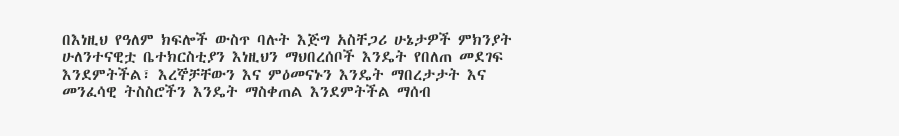በእነዚህ የዓለም ክፍሎች ውስጥ ባሉት እጅግ አስቸጋሪ ሁኔታዎች ምክንያት ሁለንተናዊቷ ቤተክርስቲያን እነዚህን ማህበረሰቦች እንዴት የበለጠ መደገፍ እንደምትችል፣ እረኞቻቸውን እና ምዕመናኑን እንዴት ማበረታታት እና መንፈሳዊ ትስስሮችን እንዴት ማስቀጠል እንደምትችል ማሰብ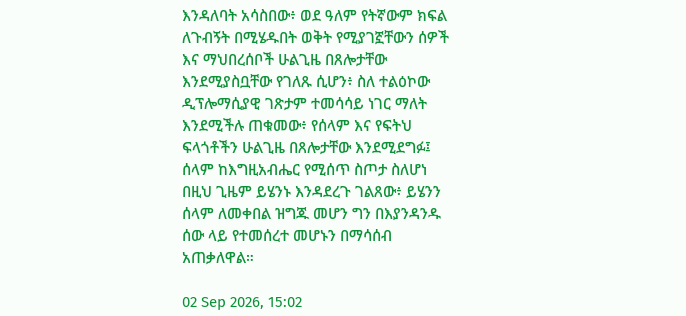እንዳለባት አሳስበው፥ ወደ ዓለም የትኛውም ክፍል ለጉብኝት በሚሄዱበት ወቅት የሚያገኟቸውን ሰዎች እና ማህበረሰቦች ሁልጊዜ በጸሎታቸው እንደሚያስቧቸው የገለጹ ሲሆን፥ ስለ ተልዕኮው ዲፕሎማሲያዊ ገጽታም ተመሳሳይ ነገር ማለት እንደሚችሉ ጠቁመው፥ የሰላም እና የፍትህ ፍላጎቶችን ሁልጊዜ በጸሎታቸው እንደሚደግፉ፤ ሰላም ከእግዚአብሔር የሚሰጥ ስጦታ ስለሆነ በዚህ ጊዜም ይሄንኑ እንዳደረጉ ገልጸው፥ ይሄንን ሰላም ለመቀበል ዝግጁ መሆን ግን በእያንዳንዱ ሰው ላይ የተመሰረተ መሆኑን በማሳሰብ አጠቃለዋል።

02 Sep 2026, 15:02